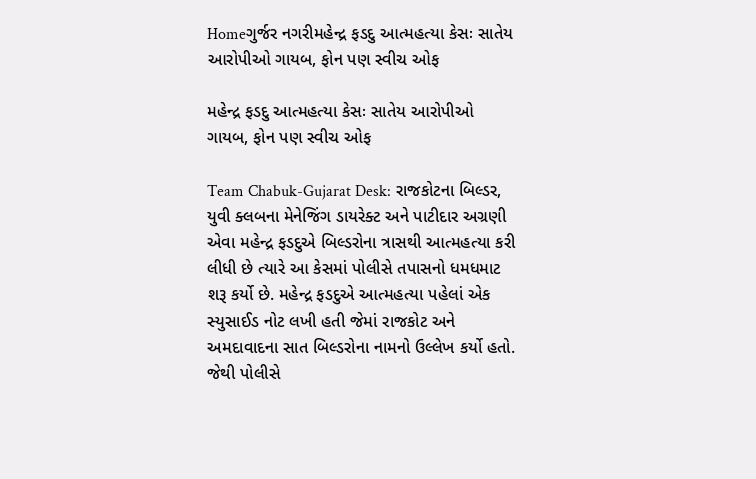Homeગુર્જર નગરીમહેન્દ્ર ફડદુ આત્મહત્યા કેસઃ સાતેય આરોપીઓ ગાયબ, ફોન પણ સ્વીચ ઓફ

મહેન્દ્ર ફડદુ આત્મહત્યા કેસઃ સાતેય આરોપીઓ ગાયબ, ફોન પણ સ્વીચ ઓફ

Team Chabuk-Gujarat Desk: રાજકોટના બિલ્ડર, યુવી ક્લબના મેનેજિંગ ડાયરેક્ટ અને પાટીદાર અગ્રણી એવા મહેન્દ્ર ફડદુએ બિલ્ડરોના ત્રાસથી આત્મહત્યા કરી લીધી છે ત્યારે આ કેસમાં પોલીસે તપાસનો ધમધમાટ શરૂ કર્યો છે. મહેન્દ્ર ફડદુએ આત્મહત્યા પહેલાં એક સ્યુસાઈડ નોટ લખી હતી જેમાં રાજકોટ અને અમદાવાદના સાત બિલ્ડરોના નામનો ઉલ્લેખ કર્યો હતો. જેથી પોલીસે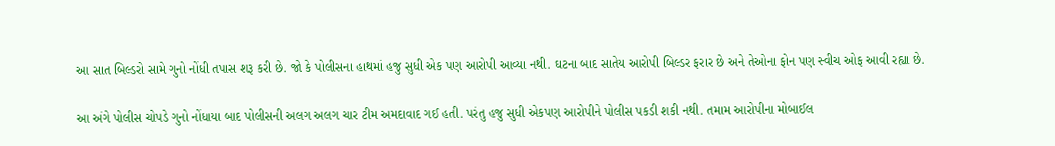આ સાત બિલ્ડરો સામે ગુનો નોંધી તપાસ શરૂ કરી છે. જો કે પોલીસના હાથમાં હજુ સુધી એક પણ આરોપી આવ્યા નથી. ઘટના બાદ સાતેય આરોપી બિલ્ડર ફરાર છે અને તેઓના ફોન પણ સ્વીચ ઓફ આવી રહ્યા છે.

આ અંગે પોલીસ ચોપડે ગુનો નોંધાયા બાદ પોલીસની અલગ અલગ ચાર ટીમ અમદાવાદ ગઈ હતી. પરંતુ હજુ સુધી એકપણ આરોપીને પોલીસ પકડી શકી નથી. તમામ આરોપીના મોબાઈલ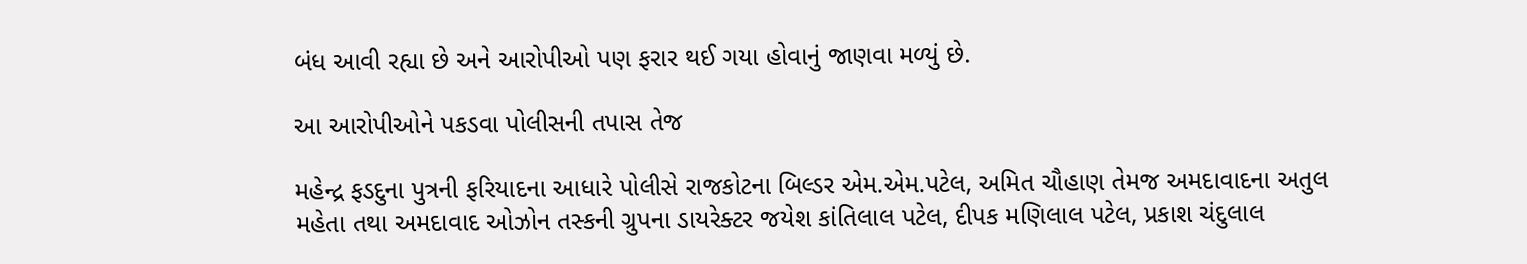બંધ આવી રહ્યા છે અને આરોપીઓ પણ ફરાર થઈ ગયા હોવાનું જાણવા મળ્યું છે.

આ આરોપીઓને પકડવા પોલીસની તપાસ તેજ

મહેન્દ્ર ફડદુના પુત્રની ફરિયાદના આધારે પોલીસે રાજકોટના બિલ્ડર એમ.એમ.પટેલ, અમિત ચૌહાણ તેમજ અમદાવાદના અતુલ મહેતા તથા અમદાવાદ ઓઝોન તસ્કની ગ્રુપના ડાયરેક્ટર જયેશ કાંતિલાલ પટેલ, દીપક મણિલાલ પટેલ, પ્રકાશ ચંદુલાલ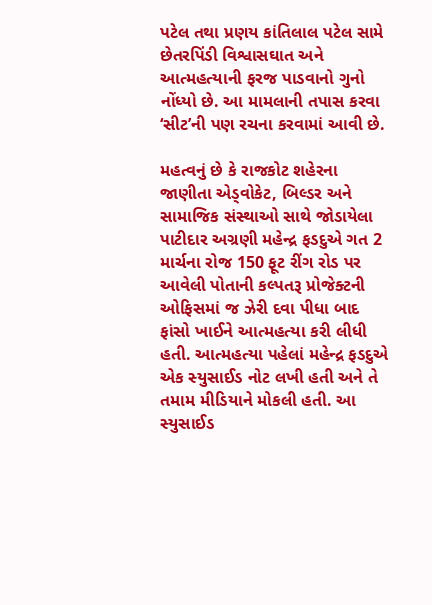પટેલ તથા પ્રણય કાંતિલાલ પટેલ સામે છેતરપિંડી વિશ્વાસઘાત અને આત્મહત્યાની ફરજ પાડવાનો ગુનો નોંધ્યો છે. આ મામલાની તપાસ કરવા ‘સીટ’ની પણ રચના કરવામાં આવી છે.

મહત્વનું છે કે રાજકોટ શહેરના જાણીતા એડ્વોકેટ, બિલ્ડર અને સામાજિક સંસ્થાઓ સાથે જોડાયેલા પાટીદાર અગ્રણી મહેન્દ્ર ફડદુએ ગત 2 માર્ચના રોજ 150 ફૂટ રીંગ રોડ પર આવેલી પોતાની કલ્પતરૂ પ્રોજેક્ટની ઓફિસમાં જ ઝેરી દવા પીધા બાદ ફાંસો ખાઈને આત્મહત્યા કરી લીધી હતી. આત્મહત્યા પહેલાં મહેન્દ્ર ફડદુએ એક સ્યુસાઈડ નોટ લખી હતી અને તે તમામ મીડિયાને મોકલી હતી. આ સ્યુસાઈડ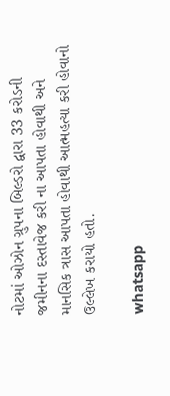નોટમાં ઓઝોન ગ્રુપના બિલ્ડરો દ્વારા 33 કરોડની જમીનના દસ્તાવેજ કરી ના આપતા હોવાથી અને માનસિક ત્રાસ આપતા હોવાથી આત્મહત્યા કરી હોવાનો ઉલ્લેખ કરાયો હતો.

whatsapp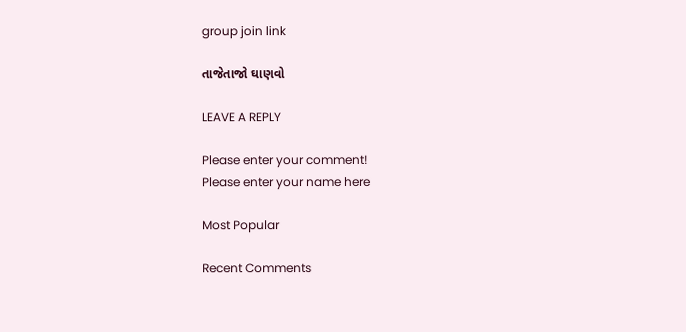group join link

તાજેતાજો ઘાણવો

LEAVE A REPLY

Please enter your comment!
Please enter your name here

Most Popular

Recent Comments